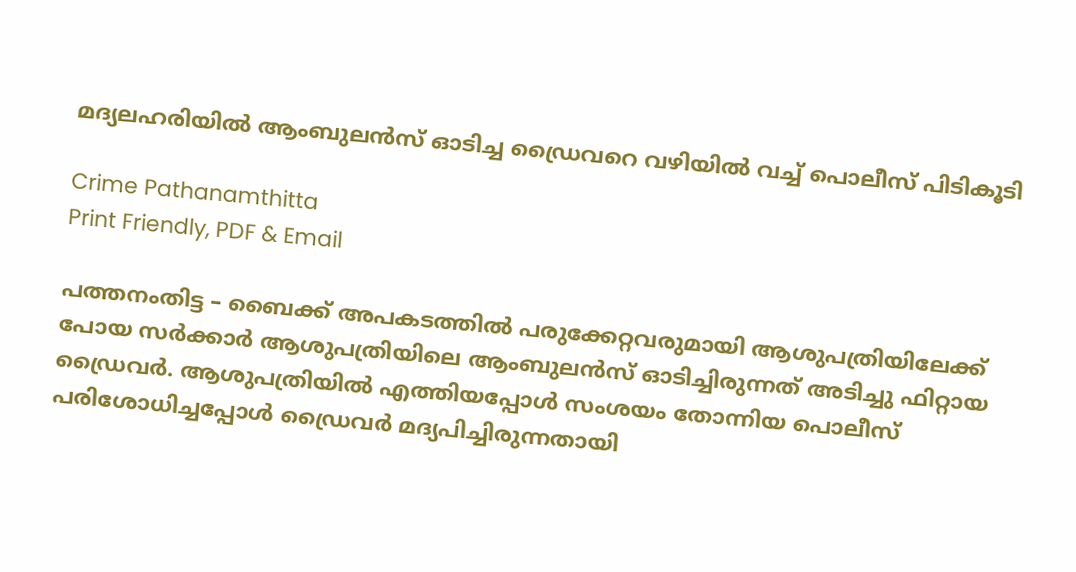മദ്യലഹരിയിൽ ആംബുലൻസ് ഓടിച്ച ഡ്രൈവറെ വഴിയിൽ വച്ച് പൊലീസ് പിടികൂടി

Crime Pathanamthitta
Print Friendly, PDF & Email

പത്തനംതിട്ട – ബൈക്ക് അപകടത്തില്‍ പരുക്കേറ്റവരുമായി ആശുപത്രിയിലേക്ക് പോയ സര്‍ക്കാര്‍ ആശുപത്രിയിലെ ആംബുലന്‍സ് ഓടിച്ചിരുന്നത് അടിച്ചു ഫിറ്റായ ഡ്രൈവര്‍. ആശുപത്രിയില്‍ എത്തിയപ്പോള്‍ സംശയം തോന്നിയ പൊലീസ് പരിശോധിച്ചപ്പോള്‍ ഡ്രൈവര്‍ മദ്യപിച്ചിരുന്നതായി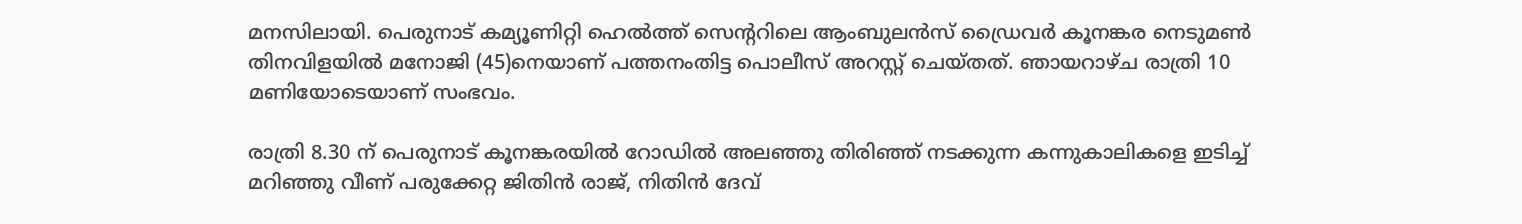മനസിലായി. പെരുനാട് കമ്യൂണിറ്റി ഹെല്‍ത്ത് സെന്ററിലെ ആംബുലന്‍സ് ഡ്രൈവര്‍ കൂനങ്കര നെടുമണ്‍ തിനവിളയില്‍ മനോജി (45)നെയാണ് പത്തനംതിട്ട പൊലീസ് അറസ്റ്റ് ചെയ്തത്. ഞായറാഴ്ച രാത്രി 10 മണിയോടെയാണ് സംഭവം.

രാത്രി 8.30 ന് പെരുനാട് കൂനങ്കരയില്‍ റോഡില്‍ അലഞ്ഞു തിരിഞ്ഞ് നടക്കുന്ന കന്നുകാലികളെ ഇടിച്ച് മറിഞ്ഞു വീണ് പരുക്കേറ്റ ജിതിന്‍ രാജ്, നിതിന്‍ ദേവ്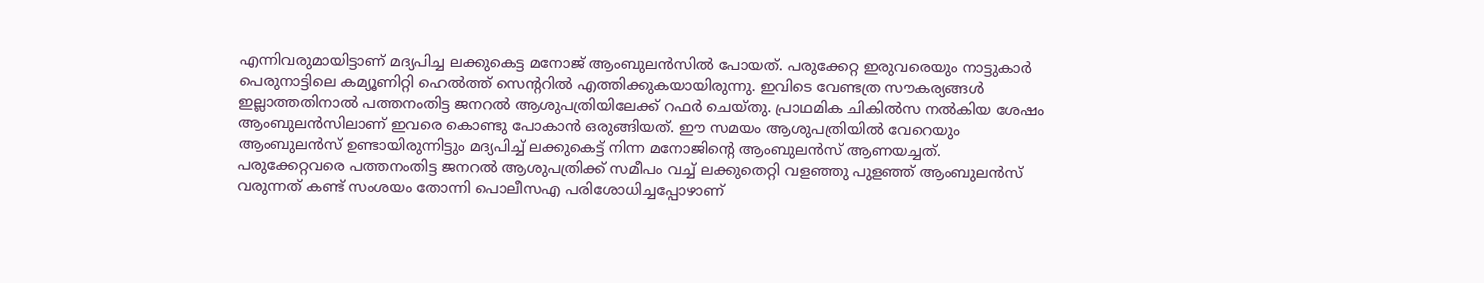എന്നിവരുമായിട്ടാണ് മദ്യപിച്ച ലക്കുകെട്ട മനോജ് ആംബുലന്‍സില്‍ പോയത്. പരുക്കേറ്റ ഇരുവരെയും നാട്ടുകാര്‍ പെരുനാട്ടിലെ കമ്യൂണിറ്റി ഹെല്‍ത്ത് സെന്ററില്‍ എത്തിക്കുകയായിരുന്നു. ഇവിടെ വേണ്ടത്ര സൗകര്യങ്ങള്‍ ഇല്ലാത്തതിനാല്‍ പത്തനംതിട്ട ജനറല്‍ ആശുപത്രിയിലേക്ക് റഫര്‍ ചെയ്തു. പ്രാഥമിക ചികില്‍സ നല്‍കിയ ശേഷം ആംബുലന്‍സിലാണ് ഇവരെ കൊണ്ടു പോകാന്‍ ഒരുങ്ങിയത്. ഈ സമയം ആശുപത്രിയില്‍ വേറെയും ആംബുലന്‍സ് ഉണ്ടായിരുന്നിട്ടും മദ്യപിച്ച് ലക്കുകെട്ട് നിന്ന മനോജിന്റെ ആംബുലന്‍സ് ആണയച്ചത്.
പരുക്കേറ്റവരെ പത്തനംതിട്ട ജനറല്‍ ആശുപത്രിക്ക് സമീപം വച്ച് ലക്കുതെറ്റി വളഞ്ഞു പുളഞ്ഞ് ആംബുലന്‍സ് വരുന്നത് കണ്ട് സംശയം തോന്നി പൊലീസഎ പരിശോധിച്ചപ്പോഴാണ്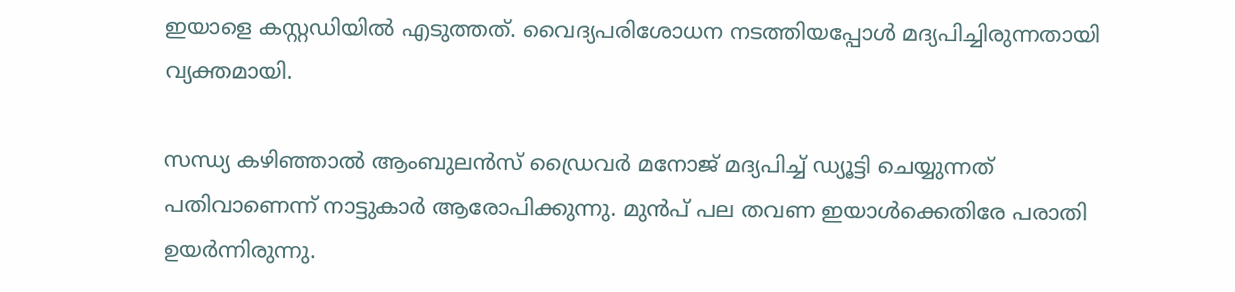ഇയാളെ കസ്റ്റഡിയില്‍ എടുത്തത്. വൈദ്യപരിശോധന നടത്തിയപ്പോള്‍ മദ്യപിച്ചിരുന്നതായി വ്യക്തമായി.

സന്ധ്യ കഴിഞ്ഞാല്‍ ആംബുലന്‍സ് ഡ്രൈവര്‍ മനോജ് മദ്യപിച്ച് ഡ്യൂട്ടി ചെയ്യുന്നത് പതിവാണെന്ന് നാട്ടുകാര്‍ ആരോപിക്കുന്നു. മുന്‍പ് പല തവണ ഇയാള്‍ക്കെതിരേ പരാതി ഉയര്‍ന്നിരുന്നു.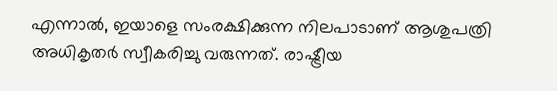എന്നാല്‍, ഇയാളെ സംരക്ഷിക്കുന്ന നിലപാടാണ് ആശുപത്രി അധികൃതര്‍ സ്വീകരിച്ചു വരുന്നത്. രാഷ്ട്രീയ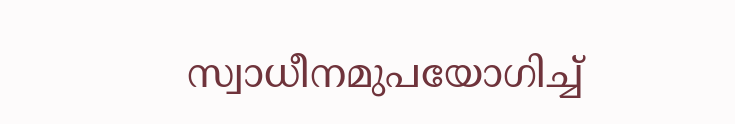സ്വാധീനമുപയോഗിച്ച്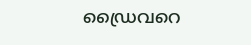ഡ്രൈവറെ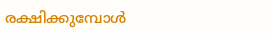രക്ഷിക്കുമ്പോള്‍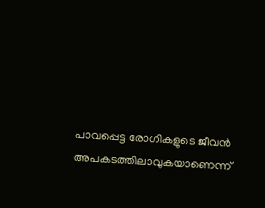പാവപ്പെട്ട രോഗികളുടെ ജീവന്‍ അപകടത്തിലാവുകയാണെന്ന്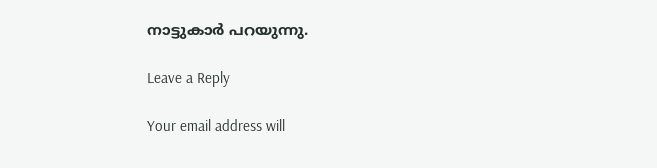നാട്ടുകാര്‍ പറയുന്നു.

Leave a Reply

Your email address will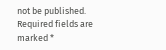not be published. Required fields are marked *